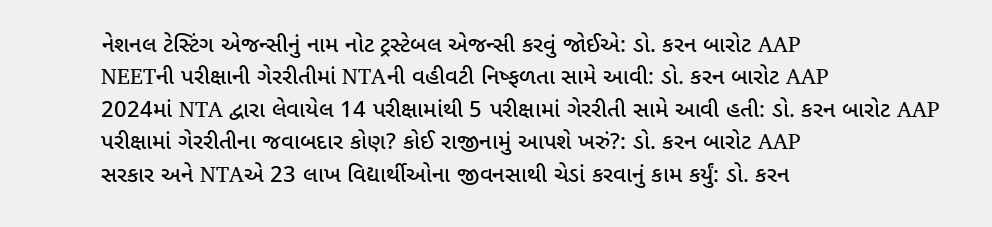નેશનલ ટેસ્ટિંગ એજન્સીનું નામ નોટ ટ્રસ્ટેબલ એજન્સી કરવું જોઈએ: ડો. કરન બારોટ AAP
NEETની પરીક્ષાની ગેરરીતીમાં NTAની વહીવટી નિષ્ફળતા સામે આવી: ડો. કરન બારોટ AAP
2024માં NTA દ્વારા લેવાયેલ 14 પરીક્ષામાંથી 5 પરીક્ષામાં ગેરરીતી સામે આવી હતી: ડો. કરન બારોટ AAP
પરીક્ષામાં ગેરરીતીના જવાબદાર કોણ? કોઈ રાજીનામું આપશે ખરું?: ડો. કરન બારોટ AAP
સરકાર અને NTAએ 23 લાખ વિદ્યાર્થીઓના જીવનસાથી ચેડાં કરવાનું કામ કર્યું: ડો. કરન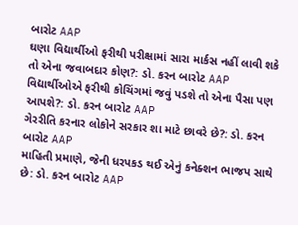બારોટ AAP
ઘણા વિદ્યાર્થીઓ ફરીથી પરીક્ષામાં સારા માર્કસ નહીં લાવી શકે તો એના જવાબદાર કોણ?: ડો. કરન બારોટ AAP
વિદ્યાર્થીઓએ ફરીથી કોચિંગમાં જવું પડશે તો એના પૈસા પણ આપશે?: ડો. કરન બારોટ AAP
ગેરરીતિ કરનાર લોકોને સરકાર શા માટે છાવરે છે?: ડો. કરન બારોટ AAP
માહિતી પ્રમાણે, જેની ધરપકડ થઈ એનું કનેક્શન ભાજપ સાથે છે: ડો. કરન બારોટ AAP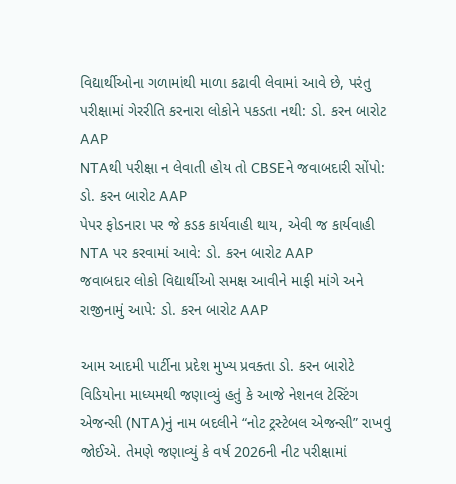વિદ્યાર્થીઓના ગળામાંથી માળા કઢાવી લેવામાં આવે છે, પરંતુ પરીક્ષામાં ગેરરીતિ કરનારા લોકોને પકડતા નથી: ડો. કરન બારોટ AAP
NTAથી પરીક્ષા ન લેવાતી હોય તો CBSEને જવાબદારી સોંપો: ડો. કરન બારોટ AAP
પેપર ફોડનારા પર જે કડક કાર્યવાહી થાય, એવી જ કાર્યવાહી NTA પર કરવામાં આવે: ડો. કરન બારોટ AAP
જવાબદાર લોકો વિદ્યાર્થીઓ સમક્ષ આવીને માફી માંગે અને રાજીનામું આપે: ડો. કરન બારોટ AAP

આમ આદમી પાર્ટીના પ્રદેશ મુખ્ય પ્રવક્તા ડો. કરન બારોટે વિડિયોના માધ્યમથી જણાવ્યું હતું કે આજે નેશનલ ટેસ્ટિંગ એજન્સી (NTA)નું નામ બદલીને “નોટ ટ્રસ્ટેબલ એજન્સી” રાખવું જોઈએ. તેમણે જણાવ્યું કે વર્ષ 2026ની નીટ પરીક્ષામાં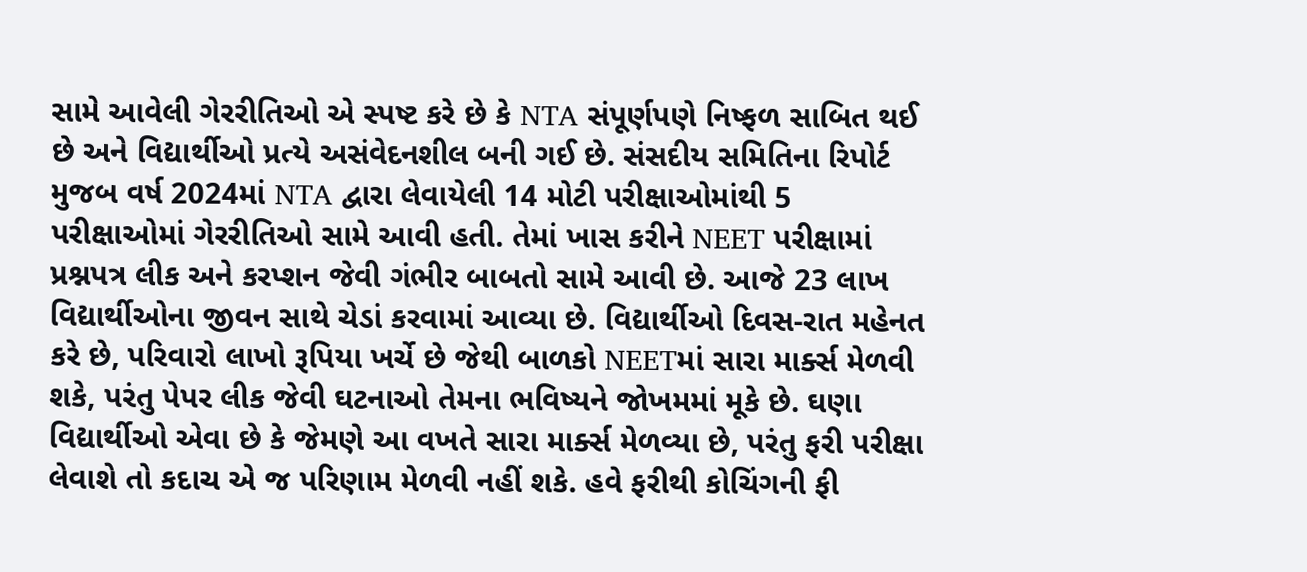સામે આવેલી ગેરરીતિઓ એ સ્પષ્ટ કરે છે કે NTA સંપૂર્ણપણે નિષ્ફળ સાબિત થઈ છે અને વિદ્યાર્થીઓ પ્રત્યે અસંવેદનશીલ બની ગઈ છે. સંસદીય સમિતિના રિપોર્ટ મુજબ વર્ષ 2024માં NTA દ્વારા લેવાયેલી 14 મોટી પરીક્ષાઓમાંથી 5 પરીક્ષાઓમાં ગેરરીતિઓ સામે આવી હતી. તેમાં ખાસ કરીને NEET પરીક્ષામાં પ્રશ્નપત્ર લીક અને કરપ્શન જેવી ગંભીર બાબતો સામે આવી છે. આજે 23 લાખ વિદ્યાર્થીઓના જીવન સાથે ચેડાં કરવામાં આવ્યા છે. વિદ્યાર્થીઓ દિવસ-રાત મહેનત કરે છે, પરિવારો લાખો રૂપિયા ખર્ચે છે જેથી બાળકો NEETમાં સારા માર્ક્સ મેળવી શકે, પરંતુ પેપર લીક જેવી ઘટનાઓ તેમના ભવિષ્યને જોખમમાં મૂકે છે. ઘણા વિદ્યાર્થીઓ એવા છે કે જેમણે આ વખતે સારા માર્ક્સ મેળવ્યા છે, પરંતુ ફરી પરીક્ષા લેવાશે તો કદાચ એ જ પરિણામ મેળવી નહીં શકે. હવે ફરીથી કોચિંગની ફી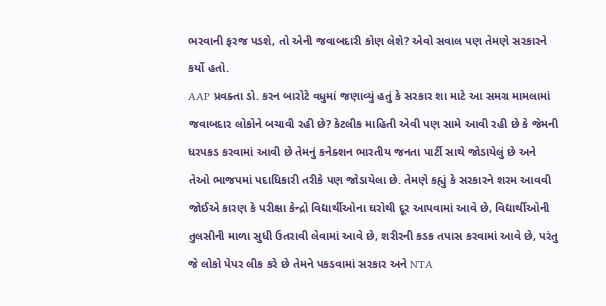ભરવાની ફરજ પડશે, તો એની જવાબદારી કોણ લેશે? એવો સવાલ પણ તેમણે સરકારને કર્યો હતો.
AAP પ્રવક્તા ડો. કરન બારોટે વધુમાં જણાવ્યું હતું કે સરકાર શા માટે આ સમગ્ર મામલામાં જવાબદાર લોકોને બચાવી રહી છે? કેટલીક માહિતી એવી પણ સામે આવી રહી છે કે જેમની ધરપકડ કરવામાં આવી છે તેમનું કનેક્શન ભારતીય જનતા પાર્ટી સાથે જોડાયેલું છે અને તેઓ ભાજપમાં પદાધિકારી તરીકે પણ જોડાયેલા છે. તેમણે કહ્યું કે સરકારને શરમ આવવી જોઈએ કારણ કે પરીક્ષા કેન્દ્રો વિદ્યાર્થીઓના ઘરોથી દૂર આપવામાં આવે છે, વિદ્યાર્થીઓની તુલસીની માળા સુધી ઉતરાવી લેવામાં આવે છે, શરીરની કડક તપાસ કરવામાં આવે છે, પરંતુ જે લોકો પેપર લીક કરે છે તેમને પકડવામાં સરકાર અને NTA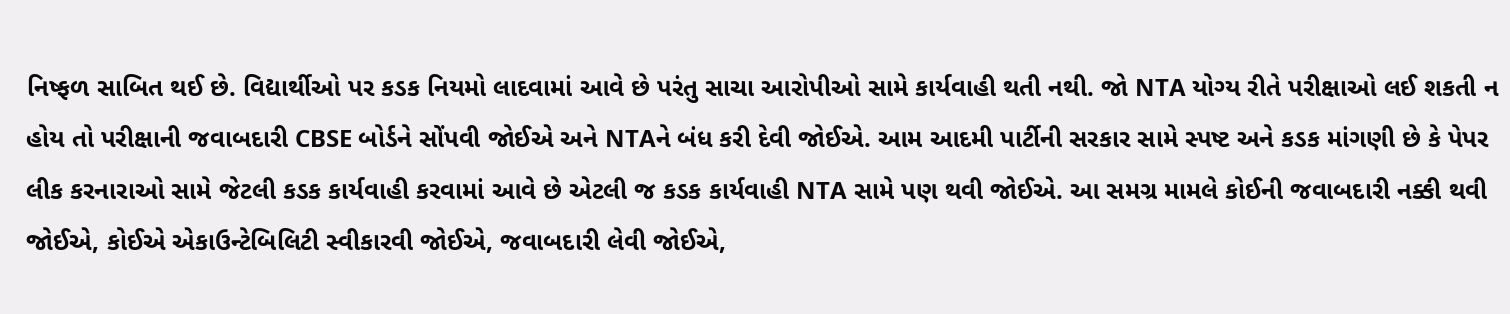નિષ્ફળ સાબિત થઈ છે. વિદ્યાર્થીઓ પર કડક નિયમો લાદવામાં આવે છે પરંતુ સાચા આરોપીઓ સામે કાર્યવાહી થતી નથી. જો NTA યોગ્ય રીતે પરીક્ષાઓ લઈ શકતી ન હોય તો પરીક્ષાની જવાબદારી CBSE બોર્ડને સોંપવી જોઈએ અને NTAને બંધ કરી દેવી જોઈએ. આમ આદમી પાર્ટીની સરકાર સામે સ્પષ્ટ અને કડક માંગણી છે કે પેપર લીક કરનારાઓ સામે જેટલી કડક કાર્યવાહી કરવામાં આવે છે એટલી જ કડક કાર્યવાહી NTA સામે પણ થવી જોઈએ. આ સમગ્ર મામલે કોઈની જવાબદારી નક્કી થવી જોઈએ, કોઈએ એકાઉન્ટેબિલિટી સ્વીકારવી જોઈએ, જવાબદારી લેવી જોઈએ,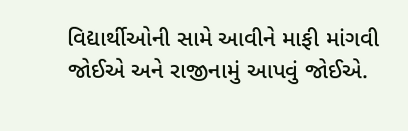વિદ્યાર્થીઓની સામે આવીને માફી માંગવી જોઈએ અને રાજીનામું આપવું જોઈએ.